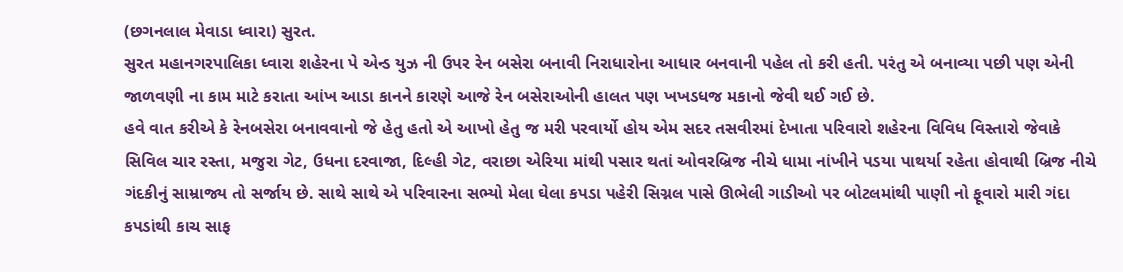(છગનલાલ મેવાડા ધ્વારા) સુરત.
સુરત મહાનગરપાલિકા ધ્વારા શહેરના પે એન્ડ યુઝ ની ઉપર રેન બસેરા બનાવી નિરાધારોના આધાર બનવાની પહેલ તો કરી હતી. પરંતુ એ બનાવ્યા પછી પણ એની જાળવણી ના કામ માટે કરાતા આંખ આડા કાનને કારણે આજે રેન બસેરાઓની હાલત પણ ખખડધજ મકાનો જેવી થઈ ગઈ છે.
હવે વાત કરીએ કે રેનબસેરા બનાવવાનો જે હેતુ હતો એ આખો હેતુ જ મરી પરવાર્યો હોય એમ સદર તસવીરમાં દેખાતા પરિવારો શહેરના વિવિધ વિસ્તારો જેવાકે સિવિલ ચાર રસ્તા, મજુરા ગેટ, ઉધના દરવાજા, દિલ્હી ગેટ, વરાછા એરિયા માંથી પસાર થતાં ઓવરબ્રિજ નીચે ધામા નાંખીને પડયા પાથર્યા રહેતા હોવાથી બ્રિજ નીચે ગંદકીનું સામ્રાજ્ય તો સર્જાય છે. સાથે સાથે એ પરિવારના સભ્યો મેલા ઘેલા કપડા પહેરી સિગ્નલ પાસે ઊભેલી ગાડીઓ પર બોટલમાંથી પાણી નો ફૂવારો મારી ગંદા કપડાંથી કાચ સાફ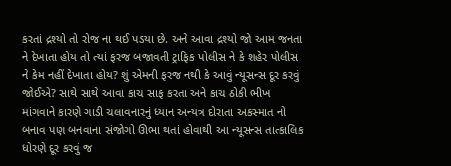કરતાં દ્રશ્યો તો રોજ ના થઈ પડયા છે. અને આવા દ્રશ્યો જો આમ જનતા ને દેખાતા હોય તો ત્યાં ફરજ બજાવતી ટ્રાફિક પોલીસ ને કે શહેર પોલીસ ને કેમ નહીં દેખાતા હોય? શું એમની ફરજ નથી કે આવું ન્યૂસન્સ દૂર કરવું જોઈએ? સાથે સાથે આવા કાચ સાફ કરતા અને કાચ ઠોકી ભીખ માંગવાને કારણે ગાડી ચલાવનારનું ધ્યાન અન્યત્ર દોરાતા અકસ્માત નો બનાવ પણ બનવાના સંજોગો ઊભા થતાં હોવાથી આ ન્યૂસન્સ તાત્કાલિક ધોરણે દૂર કરવું જ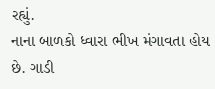રહ્યું.
નાના બાળકો ધ્વારા ભીખ મંગાવતા હોય છે. ગાડી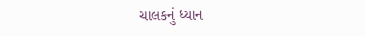ચાલકનું ધ્યાન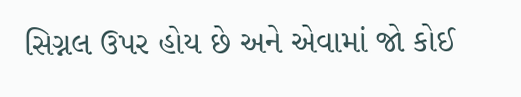સિગ્નલ ઉપર હોય છે અને એવામાં જો કોઈ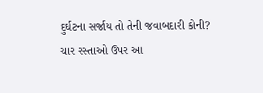દુર્ઘટના સર્જાય તો તેની જવાબદારી કોની? ચાર રસ્તાઓ ઉપર આ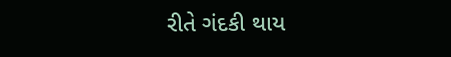રીતે ગંદકી થાય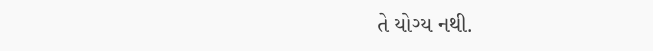તે યોગ્ય નથી.